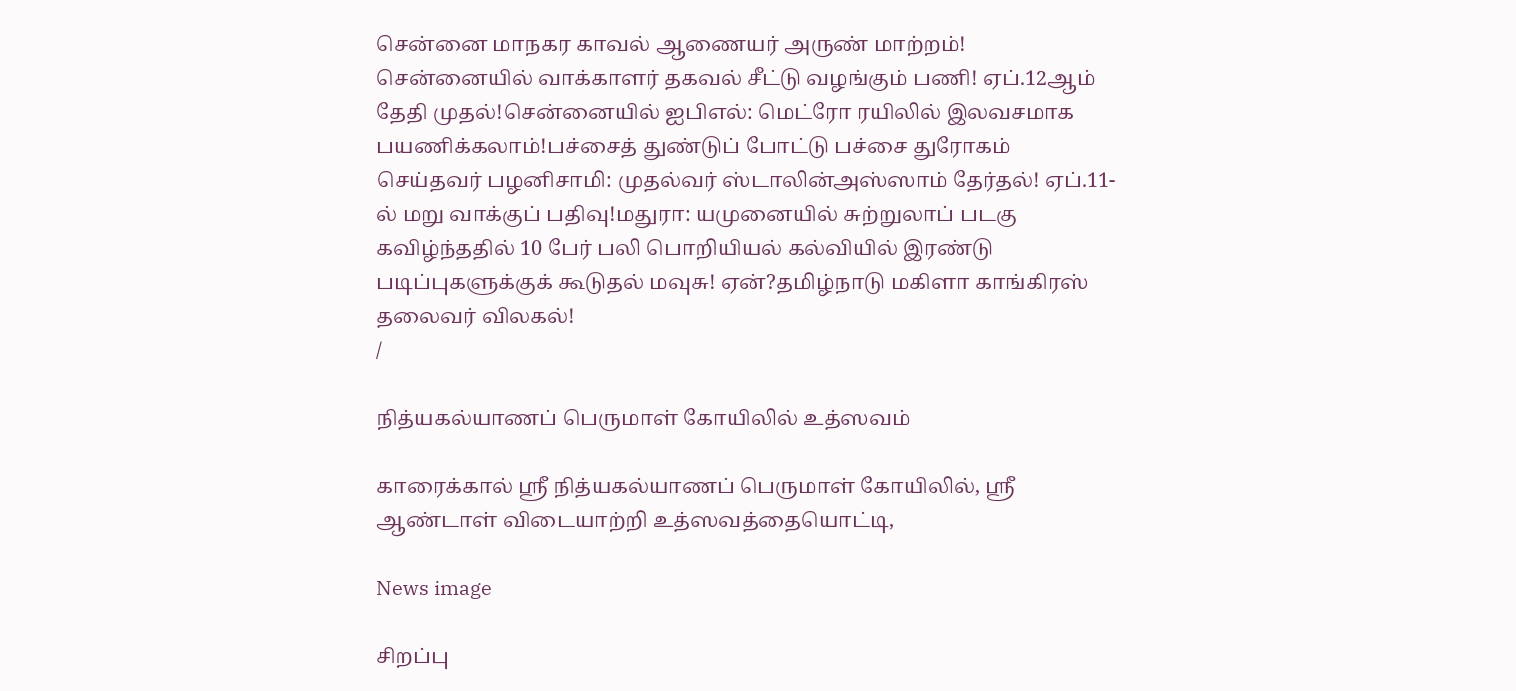சென்னை மாநகர காவல் ஆணையர் அருண் மாற்றம்! சென்னையில் வாக்காளர் தகவல் சீட்டு வழங்கும் பணி! ஏப்.12ஆம் தேதி முதல்!சென்னையில் ஐபிஎல்: மெட்ரோ ரயிலில் இலவசமாக பயணிக்கலாம்!பச்சைத் துண்டுப் போட்டு பச்சை துரோகம் செய்தவர் பழனிசாமி: முதல்வர் ஸ்டாலின்அஸ்ஸாம் தேர்தல்! ஏப்.11-ல் மறு வாக்குப் பதிவு!மதுரா: யமுனையில் சுற்றுலாப் படகு கவிழ்ந்ததில் 10 பேர் பலி பொறியியல் கல்வியில் இரண்டு படிப்புகளுக்குக் கூடுதல் மவுசு! ஏன்?தமிழ்நாடு மகிளா காங்கிரஸ் தலைவர் விலகல்!
/

நித்யகல்யாணப் பெருமாள் கோயிலில் உத்ஸவம்

காரைக்கால் ஸ்ரீ நித்யகல்யாணப் பெருமாள் கோயிலில், ஸ்ரீ ஆண்டாள் விடையாற்றி உத்ஸவத்தையொட்டி,

News image

சிறப்பு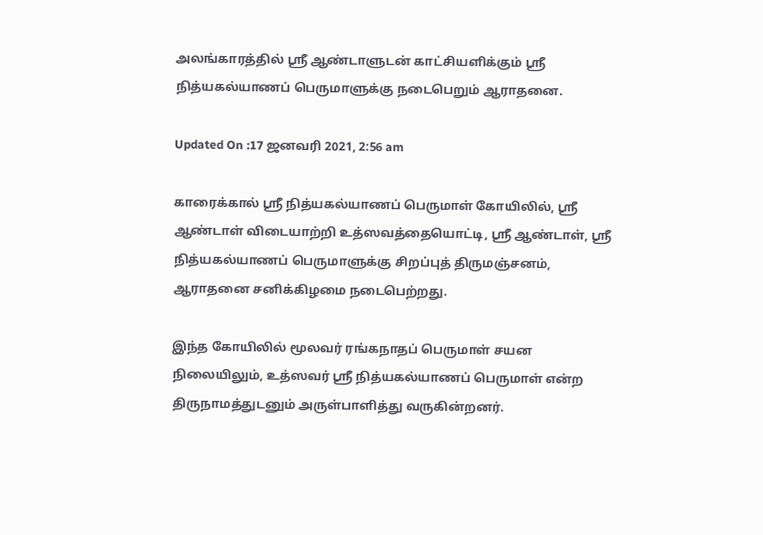அலங்காரத்தில் ஸ்ரீ ஆண்டாளுடன் காட்சியளிக்கும் ஸ்ரீ நித்யகல்யாணப் பெருமாளுக்கு நடைபெறும் ஆராதனை.

Updated On :17 ஜனவரி 2021, 2:56 am

காரைக்கால் ஸ்ரீ நித்யகல்யாணப் பெருமாள் கோயிலில், ஸ்ரீ ஆண்டாள் விடையாற்றி உத்ஸவத்தையொட்டி, ஸ்ரீ ஆண்டாள், ஸ்ரீ நித்யகல்யாணப் பெருமாளுக்கு சிறப்புத் திருமஞ்சனம், ஆராதனை சனிக்கிழமை நடைபெற்றது.

இந்த கோயிலில் மூலவர் ரங்கநாதப் பெருமாள் சயன நிலையிலும், உத்ஸவர் ஸ்ரீ நித்யகல்யாணப் பெருமாள் என்ற திருநாமத்துடனும் அருள்பாளித்து வருகின்றனர்.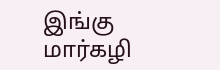இங்கு மார்கழி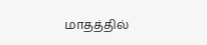மாதத்தில்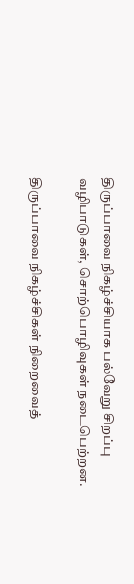திருப்பாவை நிகழ்ச்சியாக பல்வேறு சிறப்பு வழிபாடுகள், சொற்பொழிவுகள் நடைபெற்றன.

திருப்பாவை நிகழ்ச்சிகள் நிறைவைத்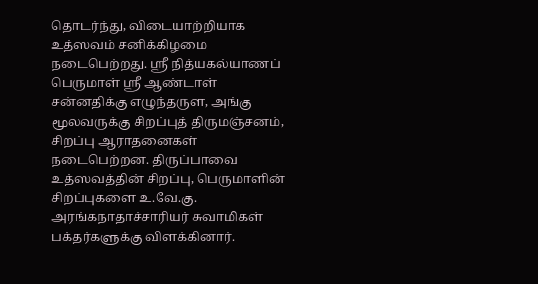தொடர்ந்து, விடையாற்றியாக உத்ஸவம் சனிக்கிழமை நடைபெற்றது. ஸ்ரீ நித்யகல்யாணப் பெருமாள் ஸ்ரீ ஆண்டாள் சன்னதிக்கு எழுந்தருள, அங்கு மூலவருக்கு சிறப்புத் திருமஞ்சனம், சிறப்பு ஆராதனைகள் நடைபெற்றன. திருப்பாவை உத்ஸவத்தின் சிறப்பு, பெருமாளின் சிறப்புகளை உ.வே.கு. அரங்கநாதாச்சாரியர் சுவாமிகள் பக்தர்களுக்கு விளக்கினார்.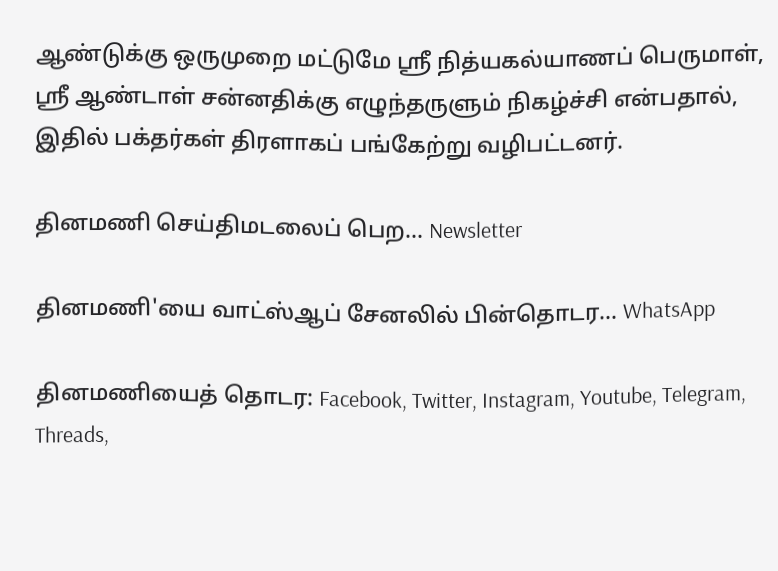ஆண்டுக்கு ஒருமுறை மட்டுமே ஸ்ரீ நித்யகல்யாணப் பெருமாள், ஸ்ரீ ஆண்டாள் சன்னதிக்கு எழுந்தருளும் நிகழ்ச்சி என்பதால், இதில் பக்தர்கள் திரளாகப் பங்கேற்று வழிபட்டனர்.

தினமணி செய்திமடலைப் பெற... Newsletter

தினமணி'யை வாட்ஸ்ஆப் சேனலில் பின்தொடர... WhatsApp

தினமணியைத் தொடர: Facebook, Twitter, Instagram, Youtube, Telegram, Threads,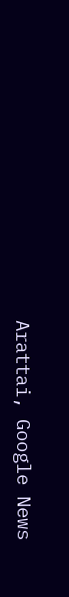Arattai, Google News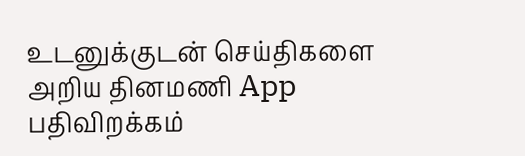உடனுக்குடன் செய்திகளை அறிய தினமணி App பதிவிறக்கம்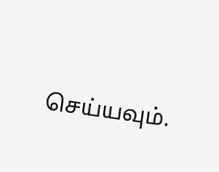செய்யவும்.